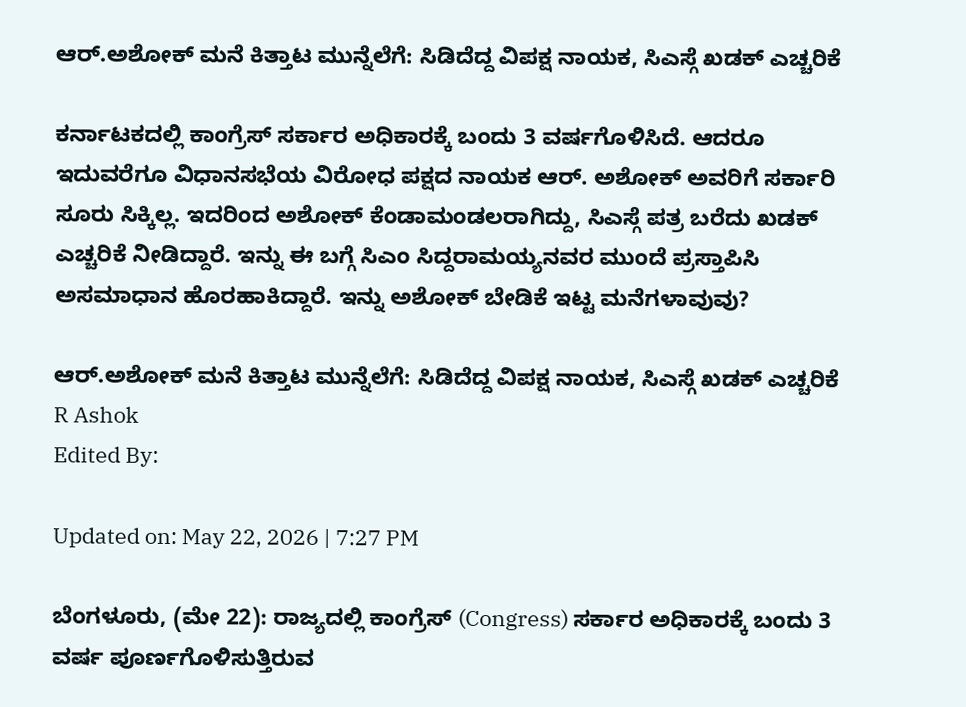ಆರ್.ಅಶೋಕ್ ಮನೆ ಕಿತ್ತಾಟ ಮುನ್ನೆಲೆಗೆ: ಸಿಡಿದೆದ್ದ ವಿಪಕ್ಷ ನಾಯಕ, ಸಿಎಸ್ಗೆ ಖಡಕ್ ಎಚ್ಚರಿಕೆ

ಕರ್ನಾಟಕದಲ್ಲಿ ಕಾಂಗ್ರೆಸ್‌‍ ಸರ್ಕಾರ ಅಧಿಕಾರಕ್ಕೆ ಬಂದು 3 ವರ್ಷಗೊಳಿಸಿದೆ. ಆದರೂ ಇದುವರೆಗೂ ವಿಧಾನಸಭೆಯ ವಿರೋಧ ಪಕ್ಷದ ನಾಯಕ ಆರ್‌. ಅಶೋಕ್‌ ಅವರಿಗೆ ಸರ್ಕಾರಿ ಸೂರು ಸಿಕ್ಕಿಲ್ಲ. ಇದರಿಂದ ಅಶೋಕ್ ಕೆಂಡಾಮಂಡಲರಾಗಿದ್ದು, ಸಿಎಸ್ಗೆ ಪತ್ರ ಬರೆದು ಖಡಕ್ ಎಚ್ಚರಿಕೆ ನೀಡಿದ್ದಾರೆ. ಇನ್ನು ಈ ಬಗ್ಗೆ ಸಿಎಂ ಸಿದ್ದರಾಮಯ್ಯನವರ ಮುಂದೆ ಪ್ರಸ್ತಾಪಿಸಿ ಅಸಮಾಧಾನ ಹೊರಹಾಕಿದ್ದಾರೆ. ಇನ್ನು ಅಶೋಕ್ ಬೇಡಿಕೆ ಇಟ್ಟ ಮನೆಗಳಾವುವು?

ಆರ್.ಅಶೋಕ್ ಮನೆ ಕಿತ್ತಾಟ ಮುನ್ನೆಲೆಗೆ: ಸಿಡಿದೆದ್ದ ವಿಪಕ್ಷ ನಾಯಕ, ಸಿಎಸ್ಗೆ ಖಡಕ್ ಎಚ್ಚರಿಕೆ
R Ashok
Edited By:

Updated on: May 22, 2026 | 7:27 PM

ಬೆಂಗಳೂರು, (ಮೇ 22): ರಾಜ್ಯದಲ್ಲಿ ಕಾಂಗ್ರೆಸ್‌‍ (Congress) ಸರ್ಕಾರ ಅಧಿಕಾರಕ್ಕೆ ಬಂದು 3 ವರ್ಷ ಪೂರ್ಣಗೊಳಿಸುತ್ತಿರುವ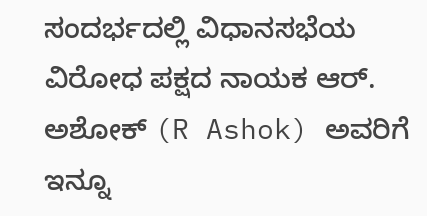ಸಂದರ್ಭದಲ್ಲಿ ವಿಧಾನಸಭೆಯ ವಿರೋಧ ಪಕ್ಷದ ನಾಯಕ ಆರ್‌. ಅಶೋಕ್‌ (R Ashok) ಅವರಿಗೆ ಇನ್ನೂ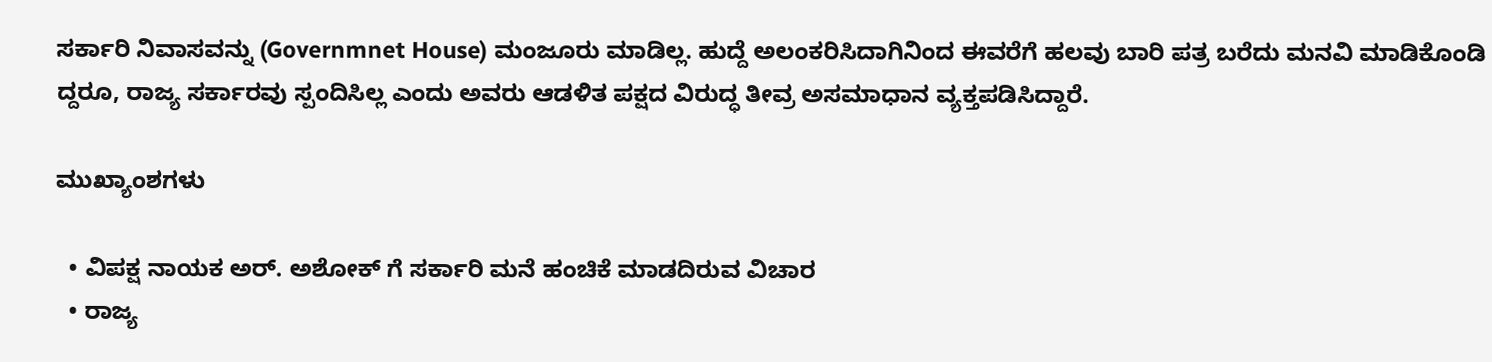ಸರ್ಕಾರಿ ನಿವಾಸವನ್ನು (Governmnet House) ಮಂಜೂರು ಮಾಡಿಲ್ಲ. ಹುದ್ದೆ ಅಲಂಕರಿಸಿದಾಗಿನಿಂದ ಈವರೆಗೆ ಹಲವು ಬಾರಿ ಪತ್ರ ಬರೆದು ಮನವಿ ಮಾಡಿಕೊಂಡಿ ದ್ದರೂ, ರಾಜ್ಯ ಸರ್ಕಾರವು ಸ್ಪಂದಿಸಿಲ್ಲ ಎಂದು ಅವರು ಆಡಳಿತ ಪಕ್ಷದ ವಿರುದ್ಧ ತೀವ್ರ ಅಸಮಾಧಾನ ವ್ಯಕ್ತಪಡಿಸಿದ್ದಾರೆ.

ಮುಖ್ಯಾಂಶಗಳು

  • ವಿಪಕ್ಷ ನಾಯಕ ಅರ್. ಅಶೋಕ್ ಗೆ ಸರ್ಕಾರಿ ಮನೆ ಹಂಚಿಕೆ ಮಾಡದಿರುವ ವಿಚಾರ
  • ರಾಜ್ಯ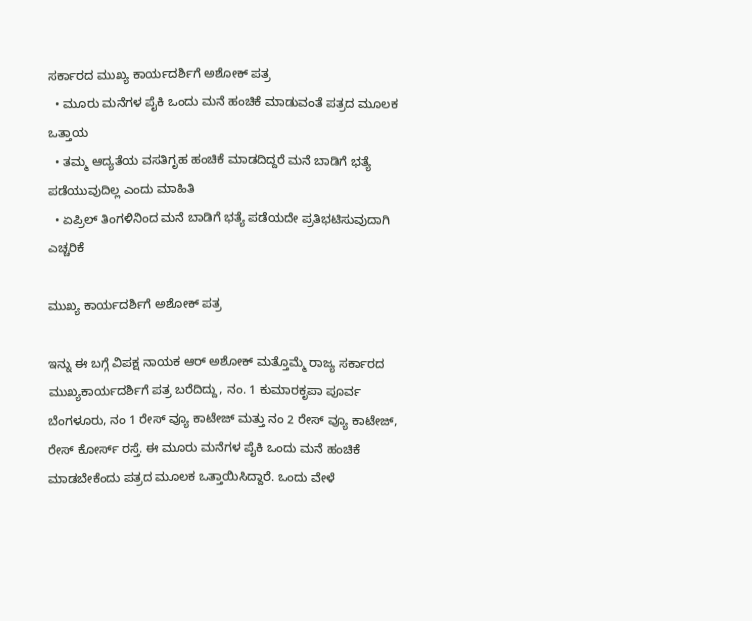ಸರ್ಕಾರದ ಮುಖ್ಯ ಕಾರ್ಯದರ್ಶಿಗೆ ಅಶೋಕ್ ಪತ್ರ
  • ಮೂರು ಮನೆಗಳ ಪೈಕಿ ಒಂದು ಮನೆ ಹಂಚಿಕೆ ಮಾಡುವಂತೆ ಪತ್ರದ ಮೂಲಕ ಒತ್ತಾಯ
  • ತಮ್ಮ ಆದ್ಯತೆಯ ವಸತಿಗೃಹ ಹಂಚಿಕೆ ಮಾಡದಿದ್ದರೆ ಮನೆ ಬಾಡಿಗೆ ಭತ್ಯೆ ಪಡೆಯುವುದಿಲ್ಲ ಎಂದು ಮಾಹಿತಿ
  • ಏಪ್ರಿಲ್ ತಿಂಗಳಿನಿಂದ ಮನೆ ಬಾಡಿಗೆ ಭತ್ಯೆ ಪಡೆಯದೇ ಪ್ರತಿಭಟಿಸುವುದಾಗಿ ಎಚ್ಚರಿಕೆ

ಮುಖ್ಯ ಕಾರ್ಯದರ್ಶಿಗೆ ಅಶೋಕ್ ಪತ್ರ

ಇನ್ನು ಈ ಬಗ್ಗೆ ವಿಪಕ್ಷ ನಾಯಕ ಆರ್ ಅಶೋಕ್ ಮತ್ತೊಮ್ಮೆ ರಾಜ್ಯ ಸರ್ಕಾರದ ಮುಖ್ಯಕಾರ್ಯದರ್ಶಿಗೆ ಪತ್ರ ಬರೆದಿದ್ದು, ನಂ. 1 ಕುಮಾರಕೃಪಾ ಪೂರ್ವ ಬೆಂಗಳೂರು, ನಂ 1 ರೇಸ್ ವ್ಯೂ ಕಾಟೇಜ್ ಮತ್ತು ನಂ 2 ರೇಸ್ ವ್ಯೂ ಕಾಟೇಜ್, ರೇಸ್ ಕೋರ್ಸ್ ರಸ್ತೆ. ಈ ಮೂರು ಮನೆಗಳ ಪೈಕಿ ಒಂದು ಮನೆ ಹಂಚಿಕೆ ಮಾಡಬೇಕೆಂದು ಪತ್ರದ ಮೂಲಕ ಒತ್ತಾಯಿಸಿದ್ದಾರೆ. ಒಂದು ವೇಳೆ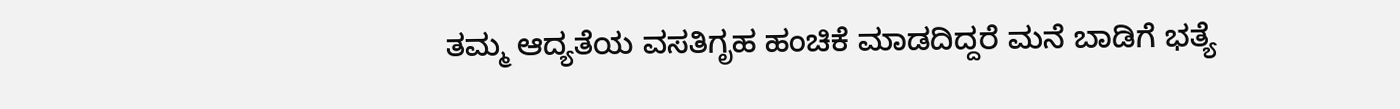ತಮ್ಮ ಆದ್ಯತೆಯ ವಸತಿಗೃಹ ಹಂಚಿಕೆ ಮಾಡದಿದ್ದರೆ ಮನೆ ಬಾಡಿಗೆ ಭತ್ಯೆ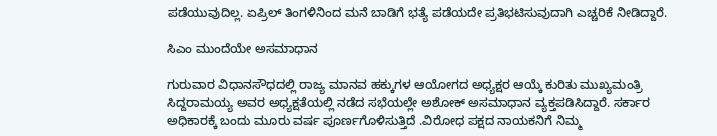ಪಡೆಯುವುದಿಲ್ಲ. ಏಪ್ರಿಲ್ ತಿಂಗಳಿನಿಂದ ಮನೆ ಬಾಡಿಗೆ ಭತ್ಯೆ ಪಡೆಯದೇ ಪ್ರತಿಭಟಿಸುವುದಾಗಿ ಎಚ್ಚರಿಕೆ ನೀಡಿದ್ದಾರೆ.

ಸಿಎಂ ಮುಂದೆಯೇ ಅಸಮಾಧಾನ

ಗುರುವಾರ ವಿಧಾನಸೌಧದಲ್ಲಿ ರಾಜ್ಯ ಮಾನವ ಹಕ್ಕುಗಳ ಆಯೋಗದ ಅಧ್ಯಕ್ಷರ ಆಯ್ಕೆ ಕುರಿತು ಮುಖ್ಯಮಂತ್ರಿ ಸಿದ್ದರಾಮಯ್ಯ ಅವರ ಅಧ್ಯಕ್ಷತೆಯಲ್ಲಿ ನಡೆದ ಸಭೆಯಲ್ಲೇ ಅಶೋಕ್ ಅಸಮಾಧಾನ ವ್ಯಕ್ತಪಡಿಸಿದ್ದಾರೆ. ಸರ್ಕಾರ ಅಧಿಕಾರಕ್ಕೆ ಬಂದು ಮೂರು ವರ್ಷ ಪೂರ್ಣಗೊಳಿಸುತ್ತಿದೆ .ವಿರೋಧ ಪಕ್ಷದ ನಾಯಕನಿಗೆ ನಿಮ್ಮ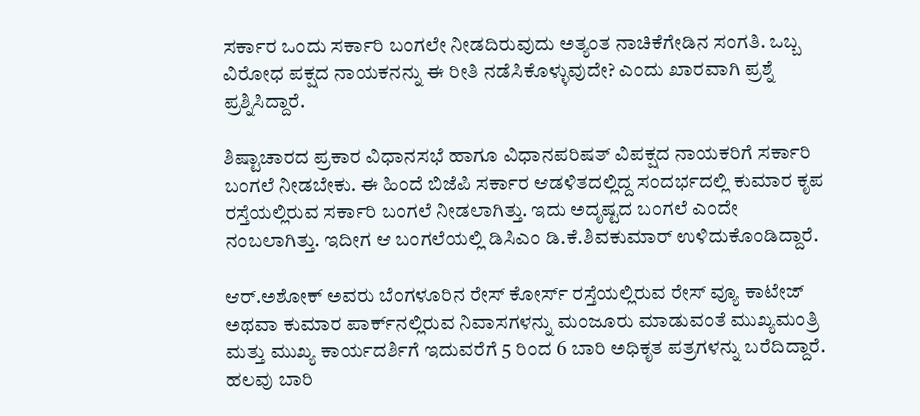ಸರ್ಕಾರ ಒಂದು ಸರ್ಕಾರಿ ಬಂಗಲೇ ನೀಡದಿರುವುದು ಅತ್ಯಂತ ನಾಚಿಕೆಗೇಡಿನ ಸಂಗತಿ. ಒಬ್ಬ ವಿರೋಧ ಪಕ್ಷದ ನಾಯಕನನ್ನು ಈ ರೀತಿ ನಡೆಸಿಕೊಳ್ಳುವುದೇ? ಎಂದು ಖಾರವಾಗಿ ಪ್ರಶ್ನೆ ಪ್ರಶ್ನಿಸಿದ್ದಾರೆ.

ಶಿಷ್ಟಾಚಾರದ ಪ್ರಕಾರ ವಿಧಾನಸಭೆ ಹಾಗೂ ವಿಧಾನಪರಿಷತ್‌ ವಿಪಕ್ಷದ ನಾಯಕರಿಗೆ ಸರ್ಕಾರಿ ಬಂಗಲೆ ನೀಡಬೇಕು. ಈ ಹಿಂದೆ ಬಿಜೆಪಿ ಸರ್ಕಾರ ಆಡಳಿತದಲ್ಲಿದ್ದ ಸಂದರ್ಭದಲ್ಲಿ ಕುಮಾರ ಕೃಪ ರಸ್ತೆಯಲ್ಲಿರುವ ಸರ್ಕಾರಿ ಬಂಗಲೆ ನೀಡಲಾಗಿತ್ತು. ಇದು ಅದೃಷ್ಟದ ಬಂಗಲೆ ಎಂದೇ ನಂಬಲಾಗಿತ್ತು. ಇದೀಗ ಆ ಬಂಗಲೆಯಲ್ಲಿ ಡಿಸಿಎಂ ಡಿ.ಕೆ.ಶಿವಕುಮಾರ್‌ ಉಳಿದುಕೊಂಡಿದ್ದಾರೆ.

ಆರ್‌.ಅಶೋಕ್‌ ಅವರು ಬೆಂಗಳೂರಿನ ರೇಸ್‌‍ ಕೋರ್ಸ್‌ ರಸ್ತೆಯಲ್ಲಿರುವ ರೇಸ್‌‍ ವ್ಯೂ ಕಾಟೇಜ್‌ ಅಥವಾ ಕುಮಾರ ಪಾರ್ಕ್‌ನಲ್ಲಿರುವ ನಿವಾಸಗಳನ್ನು ಮಂಜೂರು ಮಾಡುವಂತೆ ಮುಖ್ಯಮಂತ್ರಿ ಮತ್ತು ಮುಖ್ಯ ಕಾರ್ಯದರ್ಶಿಗೆ ಇದುವರೆಗೆ 5 ರಿಂದ 6 ಬಾರಿ ಅಧಿಕೃತ ಪತ್ರಗಳನ್ನು ಬರೆದಿದ್ದಾರೆ. ಹಲವು ಬಾರಿ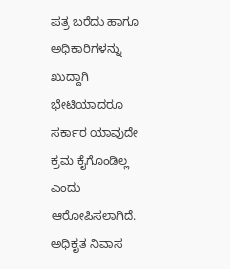ಪತ್ರ ಬರೆದು ಹಾಗೂ ಅಧಿಕಾರಿಗಳನ್ನು ಖುದ್ದಾಗಿ ಭೇಟಿಯಾದರೂ ಸರ್ಕಾರ ಯಾವುದೇ ಕ್ರಮ ಕೈಗೊಂಡಿಲ್ಲ ಎಂದು ಆರೋಪಿಸಲಾಗಿದೆ. ಅಧಿಕೃತ ನಿವಾಸ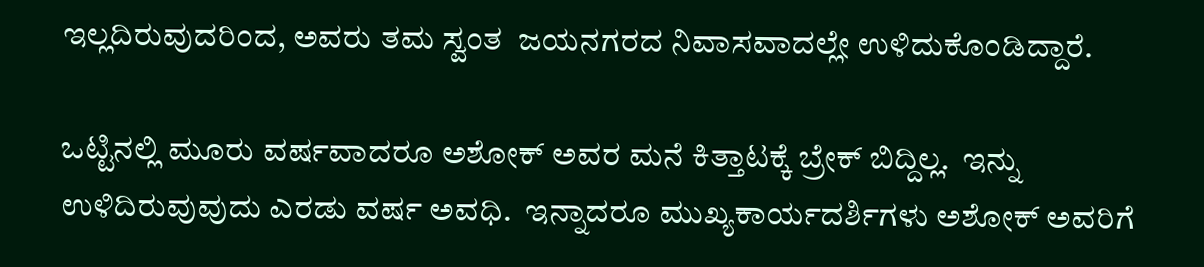ಇಲ್ಲದಿರುವುದರಿಂದ, ಅವರು ತಮ ಸ್ವಂತ  ಜಯನಗರದ ನಿವಾಸವಾದಲ್ಲೇ ಉಳಿದುಕೊಂಡಿದ್ದಾರೆ.

ಒಟ್ಟಿನಲ್ಲಿ ಮೂರು ವರ್ಷವಾದರೂ ಅಶೋಕ್ ಅವರ ಮನೆ ಕಿತ್ತಾಟಕ್ಕೆ ಬ್ರೇಕ್ ಬಿದ್ದಿಲ್ಲ.  ಇನ್ನು ಉಳಿದಿರುವುವುದು ಎರಡು ವರ್ಷ ಅವಧಿ.  ಇನ್ನಾದರೂ ಮುಖ್ಯಕಾರ್ಯದರ್ಶಿಗಳು ಅಶೋಕ್ ಅವರಿಗೆ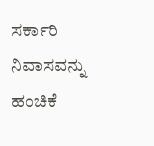ಸರ್ಕಾರಿ ನಿವಾಸವನ್ನು ಹಂಚಿಕೆ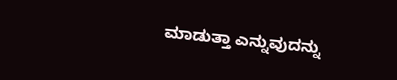ಮಾಡುತ್ತಾ ಎನ್ನುವುದನ್ನು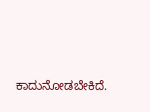ಕಾದುನೋಡಬೇಕಿದೆ.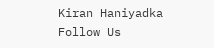Kiran Haniyadka
Follow Us